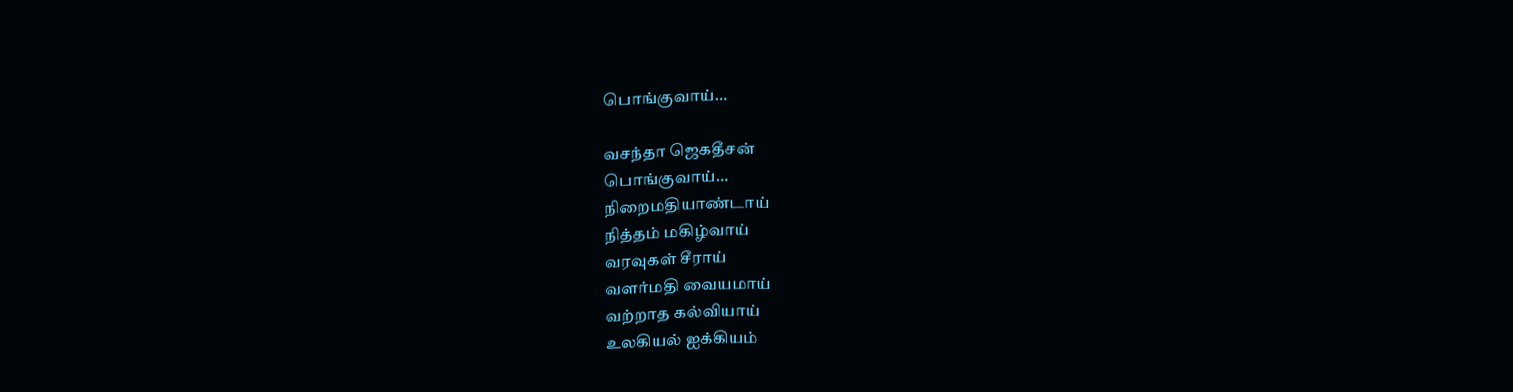பொங்குவாய்…

வசந்தா ஜெகதீசன்
பொங்குவாய்…
நிறைமதியாண்டாய்
நித்தம் மகிழ்வாய்
வரவுகள் சீராய்
வளர்மதி வையமாய்
வற்றாத கல்வியாய்
உலகியல் ஐக்கியம்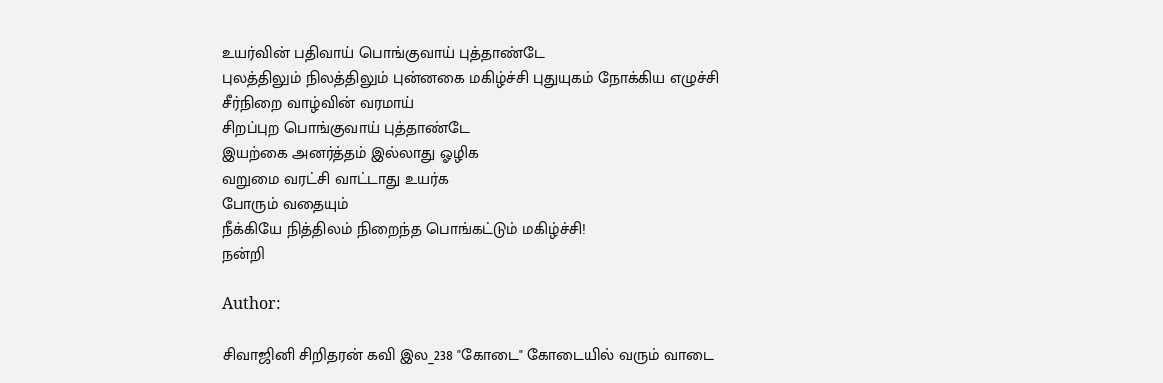உயர்வின் பதிவாய் பொங்குவாய் புத்தாண்டே
புலத்திலும் நிலத்திலும் புன்னகை மகிழ்ச்சி புதுயுகம் நோக்கிய எழுச்சி
சீர்நிறை வாழ்வின் வரமாய்
சிறப்புற பொங்குவாய் புத்தாண்டே
இயற்கை அனர்த்தம் இல்லாது ஓழிக
வறுமை வரட்சி வாட்டாது உயர்க
போரும் வதையும்
நீக்கியே நித்திலம் நிறைந்த பொங்கட்டும் மகிழ்ச்சி!
நன்றி

Author:

சிவாஜினி சிறிதரன் கவி இல_238 "கோடை" கோடையில் வரும் வாடை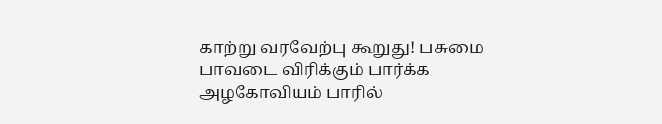காற்று வரவேற்பு கூறுது! பசுமை பாவடை விரிக்கும் பார்க்க அழகோவியம் பாரில்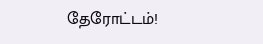தேரோட்டம்!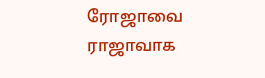ரோஜாவை ராஜாவாக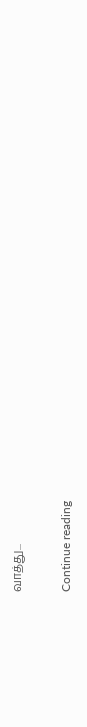வாத்து...

Continue reading